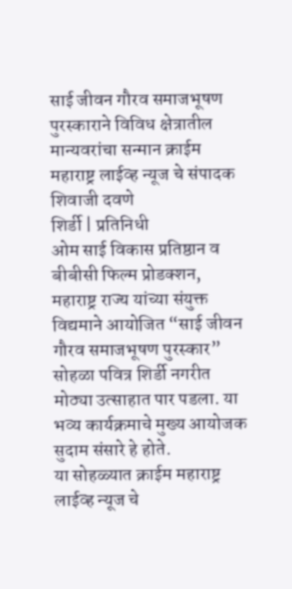साई जीवन गौरव समाजभूषण पुरस्काराने विविध क्षेत्रातील मान्यवरांचा सन्मान क्राईम महाराष्ट्र लाईव्ह न्यूज चे संपादक शिवाजी दवणे
शिर्डी | प्रतिनिधी
ओम साई विकास प्रतिष्ठान व बीबीसी फिल्म प्रोडक्शन, महाराष्ट्र राज्य यांच्या संयुक्त विद्यमाने आयोजित “साई जीवन गौरव समाजभूषण पुरस्कार” सोहळा पवित्र शिर्डी नगरीत मोठ्या उत्साहात पार पडला. या भव्य कार्यक्रमाचे मुख्य आयोजक सुदाम संसारे हे होते.
या सोहळ्यात क्राईम महाराष्ट्र लाईव्ह न्यूज चे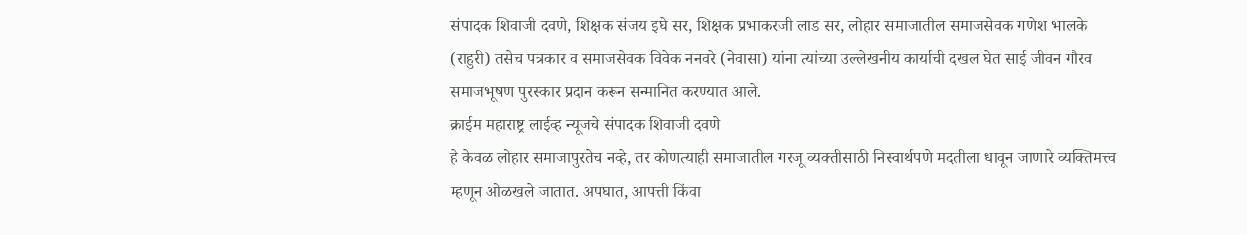संपादक शिवाजी दवणे, शिक्षक संजय इघे सर, शिक्षक प्रभाकरजी लाड सर, लोहार समाजातील समाजसेवक गणेश भालके (राहुरी) तसेच पत्रकार व समाजसेवक विवेक ननवरे (नेवासा) यांना त्यांच्या उल्लेखनीय कार्याची दखल घेत साई जीवन गौरव समाजभूषण पुरस्कार प्रदान करून सन्मानित करण्यात आले.
क्राईम महाराष्ट्र लाईव्ह न्यूजचे संपादक शिवाजी दवणे
हे केवळ लोहार समाजापुरतेच नव्हे, तर कोणत्याही समाजातील गरजू व्यक्तीसाठी निस्वार्थपणे मदतीला धावून जाणारे व्यक्तिमत्त्व म्हणून ओळखले जातात. अपघात, आपत्ती किंवा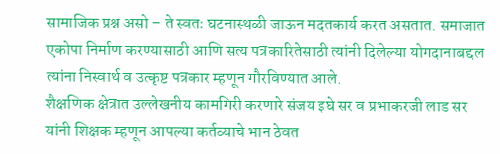सामाजिक प्रश्न असो – ते स्वतः घटनास्थळी जाऊन मदतकार्य करत असतात. समाजात एकोपा निर्माण करण्यासाठी आणि सत्य पत्रकारितेसाठी त्यांनी दिलेल्या योगदानाबद्दल त्यांना निस्वार्थ व उत्कृष्ट पत्रकार म्हणून गौरविण्यात आले.
शैक्षणिक क्षेत्रात उल्लेखनीय कामगिरी करणारे संजय इघे सर व प्रभाकरजी लाड सर यांनी शिक्षक म्हणून आपल्या कर्तव्याचे भान ठेवत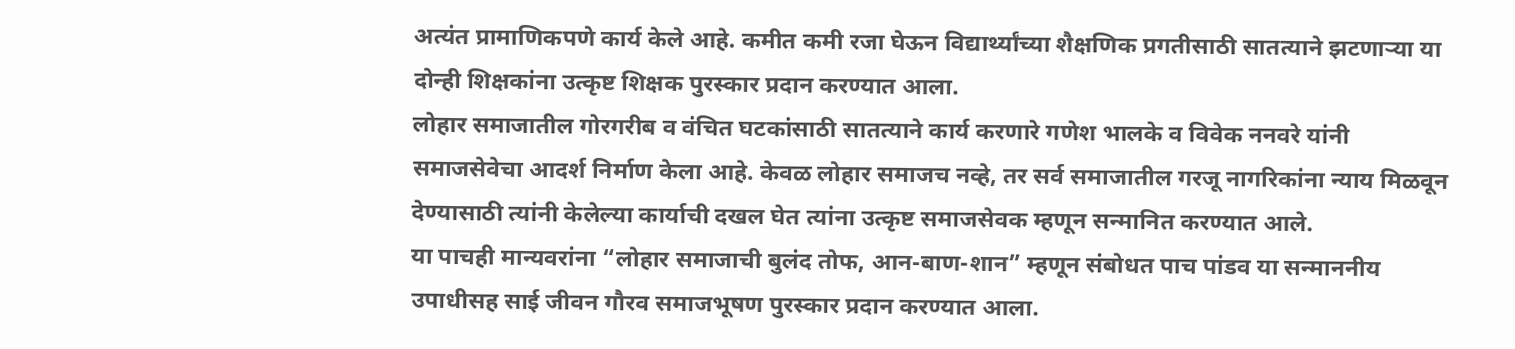अत्यंत प्रामाणिकपणे कार्य केले आहे. कमीत कमी रजा घेऊन विद्यार्थ्यांच्या शैक्षणिक प्रगतीसाठी सातत्याने झटणाऱ्या या दोन्ही शिक्षकांना उत्कृष्ट शिक्षक पुरस्कार प्रदान करण्यात आला.
लोहार समाजातील गोरगरीब व वंचित घटकांसाठी सातत्याने कार्य करणारे गणेश भालके व विवेक ननवरे यांनी समाजसेवेचा आदर्श निर्माण केला आहे. केवळ लोहार समाजच नव्हे, तर सर्व समाजातील गरजू नागरिकांना न्याय मिळवून देण्यासाठी त्यांनी केलेल्या कार्याची दखल घेत त्यांना उत्कृष्ट समाजसेवक म्हणून सन्मानित करण्यात आले.
या पाचही मान्यवरांना “लोहार समाजाची बुलंद तोफ, आन-बाण-शान” म्हणून संबोधत पाच पांडव या सन्माननीय उपाधीसह साई जीवन गौरव समाजभूषण पुरस्कार प्रदान करण्यात आला.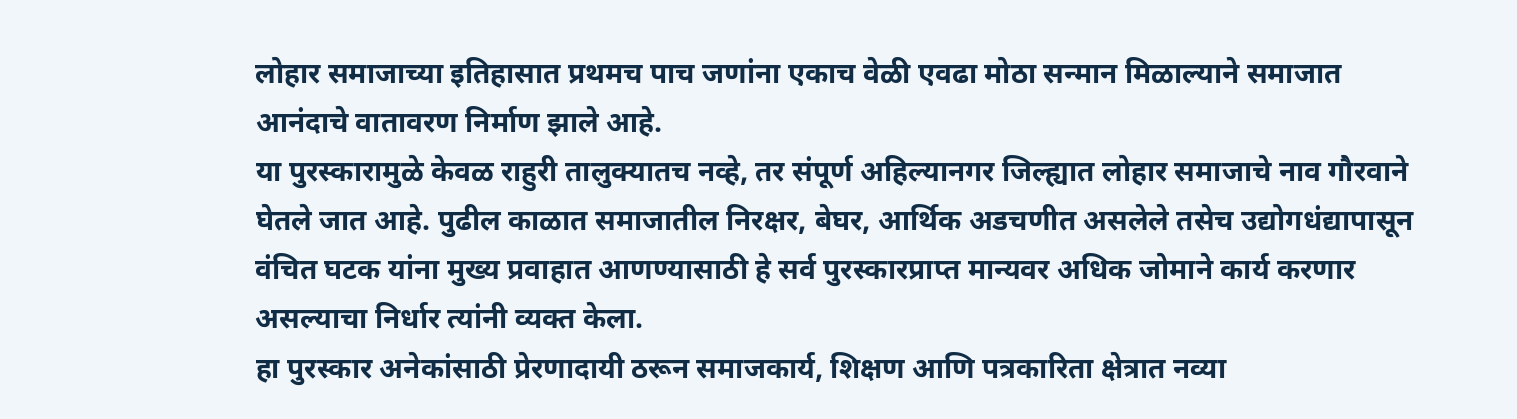लोहार समाजाच्या इतिहासात प्रथमच पाच जणांना एकाच वेळी एवढा मोठा सन्मान मिळाल्याने समाजात आनंदाचे वातावरण निर्माण झाले आहे.
या पुरस्कारामुळे केवळ राहुरी तालुक्यातच नव्हे, तर संपूर्ण अहिल्यानगर जिल्ह्यात लोहार समाजाचे नाव गौरवाने घेतले जात आहे. पुढील काळात समाजातील निरक्षर, बेघर, आर्थिक अडचणीत असलेले तसेच उद्योगधंद्यापासून वंचित घटक यांना मुख्य प्रवाहात आणण्यासाठी हे सर्व पुरस्कारप्राप्त मान्यवर अधिक जोमाने कार्य करणार असल्याचा निर्धार त्यांनी व्यक्त केला.
हा पुरस्कार अनेकांसाठी प्रेरणादायी ठरून समाजकार्य, शिक्षण आणि पत्रकारिता क्षेत्रात नव्या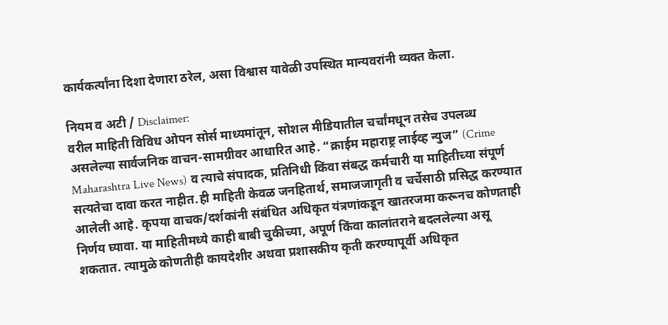कार्यकर्त्यांना दिशा देणारा ठरेल, असा विश्वास यावेळी उपस्थित मान्यवरांनी व्यक्त केला.

नियम व अटी / Disclaimer:
वरील माहिती विविध ओपन सोर्स माध्यमांतून, सोशल मीडियातील चर्चांमधून तसेच उपलब्ध असलेल्या सार्वजनिक वाचन-सामग्रीवर आधारित आहे. “क्राईम महाराष्ट्र लाईव्ह न्युज” (Crime Maharashtra Live News) व त्याचे संपादक, प्रतिनिधी किंवा संबद्ध कर्मचारी या माहितीच्या संपूर्ण सत्यतेचा दावा करत नाहीत.ही माहिती केवळ जनहितार्थ, समाजजागृती व चर्चेसाठी प्रसिद्ध करण्यात आलेली आहे. कृपया वाचक/दर्शकांनी संबंधित अधिकृत यंत्रणांकडून खातरजमा करूनच कोणताही निर्णय घ्यावा. या माहितीमध्ये काही बाबी चुकीच्या, अपूर्ण किंवा कालांतराने बदललेल्या असू शकतात. त्यामुळे कोणतीही कायदेशीर अथवा प्रशासकीय कृती करण्यापूर्वी अधिकृत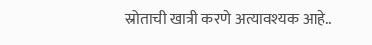स्रोताची खात्री करणे अत्यावश्यक आहे..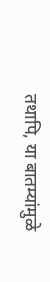तथापि, या बातम्यांमुळे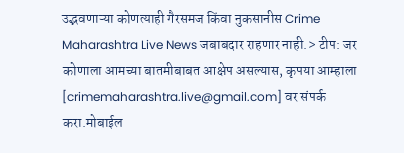उद्भवणाऱ्या कोणत्याही गैरसमज किंवा नुकसानीस Crime Maharashtra Live News जबाबदार राहणार नाही.> टीप: जर कोणाला आमच्या बातमीबाबत आक्षेप असल्यास, कृपया आम्हाला [crimemaharashtra.live@gmail.com] वर संपर्क करा.मोबाईल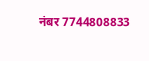नंबर 7744808833